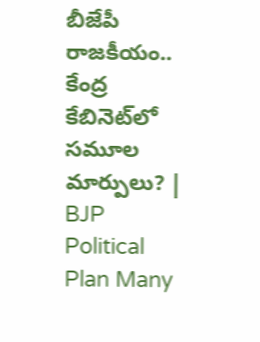బీజేపీ రాజకీయం.. కేంద్ర కేబినెట్‌లో సమూల మార్పులు? | BJP Political Plan Many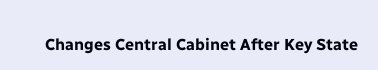Changes Central Cabinet After Key State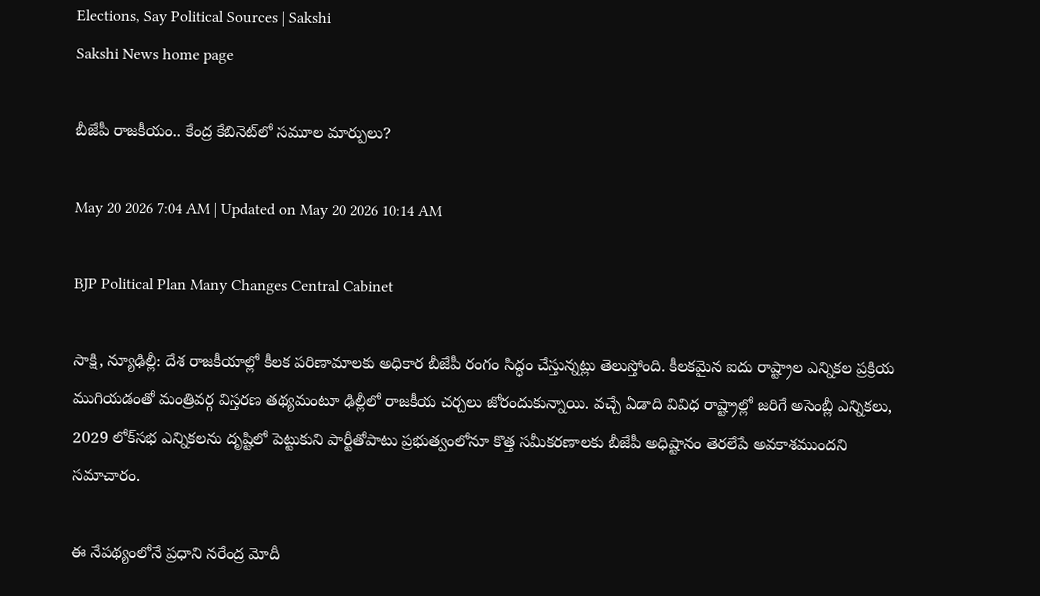Elections, Say Political Sources | Sakshi
Sakshi News home page

బీజేపీ రాజకీయం.. కేంద్ర కేబినెట్‌లో సమూల మార్పులు?

May 20 2026 7:04 AM | Updated on May 20 2026 10:14 AM

BJP Political Plan Many Changes Central Cabinet

సాక్షి, న్యూఢిల్లీ: దేశ రాజకీయాల్లో కీలక పరిణామాలకు అధికార బీజేపీ రంగం సిద్ధం చేస్తున్నట్లు తెలుస్తోంది. కీలకమైన ఐదు రాష్ట్రాల ఎన్నికల ప్రక్రియ ముగియడంతో మంత్రివర్గ విస్తరణ తథ్యమంటూ ఢిల్లీలో రాజకీయ చర్చలు జోరందుకున్నాయి. వచ్చే ఏడాది వివిధ రాష్ట్రాల్లో జరిగే అసెంబ్లీ ఎన్నికలు, 2029 లోక్‌సభ ఎన్నికలను దృష్టిలో పెట్టుకుని పార్టీతోపాటు ప్రభుత్వంలోనూ కొత్త సమీకరణాలకు బీజేపీ అధిష్టానం తెరలేపే అవకాశముందని సమాచారం.

ఈ నేపథ్యంలోనే ప్రధాని నరేంద్ర మోదీ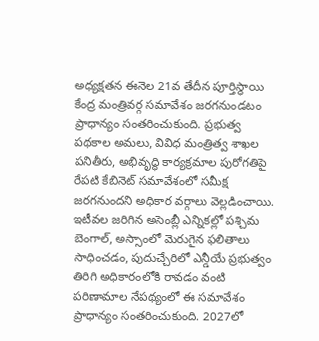అధ్యక్షతన ఈనెల 21వ తేదీన పూర్తిస్థాయి కేంద్ర మంత్రివర్గ సమావేశం జరగనుండటం ప్రాధాన్యం సంతరించుకుంది. ప్రభుత్వ పథకాల అమలు, వివిధ మంత్రిత్వ శాఖల పనితీరు, అభివృద్ధి కార్యక్రమాల పురోగతిపై రేపటి కేబినెట్‌ సమావేశంలో సమీక్ష జరగనుందని అధికార వర్గాలు వెల్లడించాయి. ఇటీవల జరిగిన అసెంబ్లీ ఎన్నికల్లో పశ్చిమ బెంగాల్, అస్సాంలో మెరుగైన ఫలితాలు సాధించడం, పుదుచ్చేరిలో ఎన్డీయే ప్రభుత్వం తిరిగి అధికారంలోకి రావడం వంటి పరిణామాల నేపథ్యంలో ఈ సమావేశం ప్రాధాన్యం సంతరించుకుంది. 2027లో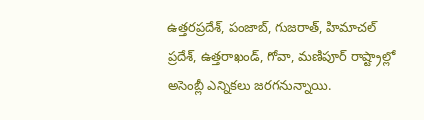ఉత్తరప్రదేశ్, పంజాబ్, గుజరాత్, హిమాచల్‌ ప్రదేశ్, ఉత్తరాఖండ్, గోవా, మణిపూర్‌ రాష్ట్రాల్లో అసెంబ్లీ ఎన్నికలు జరగనున్నాయి.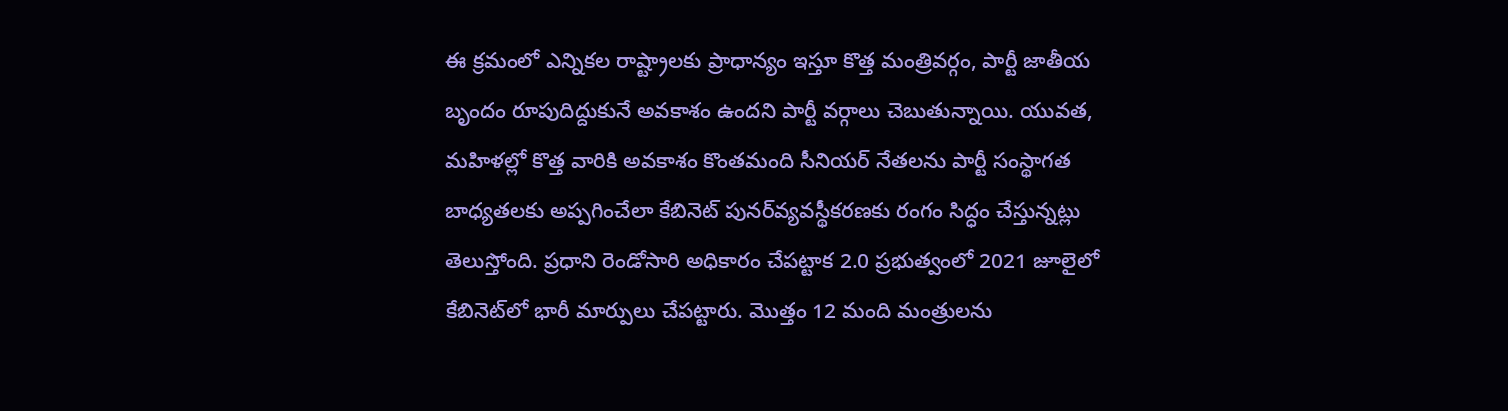ఈ క్రమంలో ఎన్నికల రాష్ట్రాలకు ప్రాధాన్యం ఇస్తూ కొత్త మంత్రివర్గం, పార్టీ జాతీయ బృందం రూపుదిద్దుకునే అవకాశం ఉందని పార్టీ వర్గాలు చెబుతున్నాయి. యువత, మహిళల్లో కొత్త వారికి అవకాశం కొంతమంది సీనియర్‌ నేతలను పార్టీ సంస్థాగత బాధ్యతలకు అప్పగించేలా కేబినెట్‌ పునర్‌వ్యవస్థీకరణకు రంగం సిద్ధం చేస్తున్నట్లు తెలుస్తోంది. ప్రధాని రెండోసారి అధికారం చేపట్టాక 2.0 ప్రభుత్వంలో 2021 జూలైలో కేబినెట్‌లో భారీ మార్పులు చేపట్టారు. మొత్తం 12 మంది మంత్రులను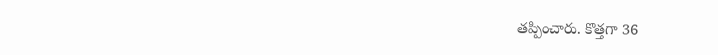తప్పించారు. కొత్తగా 36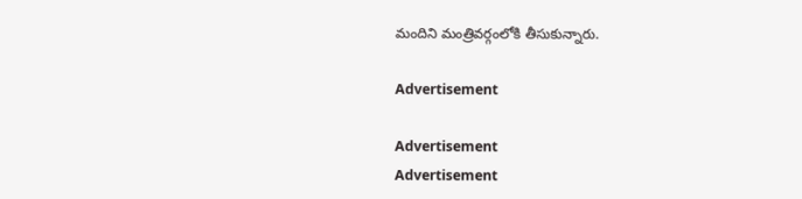మందిని మంత్రివర్గంలోకి తీసుకున్నారు.

Advertisement

Advertisement
Advertisement